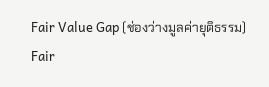Fair Value Gap (ช่องว่างมูลค่ายุติธรรม)
Fair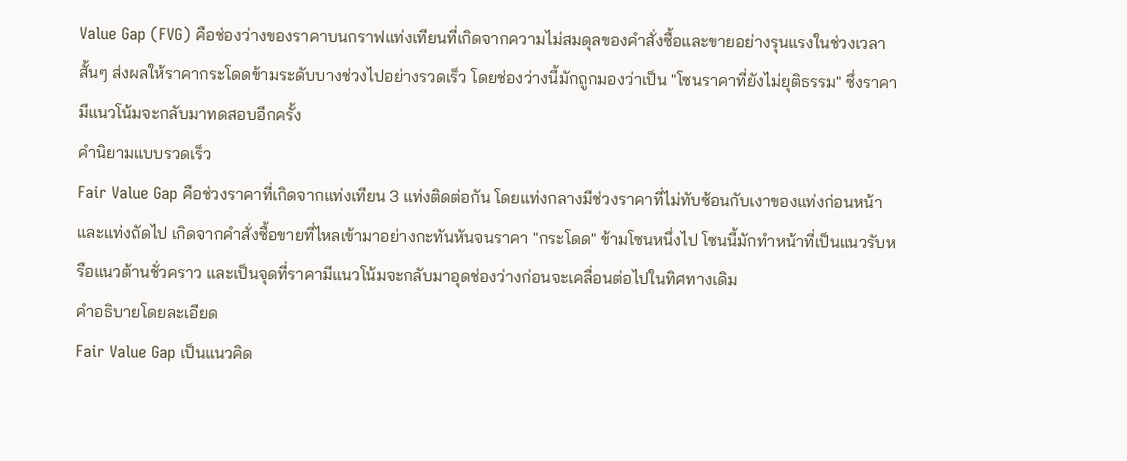Value Gap (FVG) คือช่องว่างของราคาบนกราฟแท่งเทียนที่เกิดจากความไม่สมดุลของคำสั่งซื้อและขายอย่างรุนแรงในช่วงเวลาสั้นๆ ส่งผลให้ราคากระโดดข้ามระดับบางช่วงไปอย่างรวดเร็ว โดยช่องว่างนี้มักถูกมองว่าเป็น "โซนราคาที่ยังไม่ยุติธรรม" ซึ่งราคามีแนวโน้มจะกลับมาทดสอบอีกครั้ง
คำนิยามแบบรวดเร็ว
Fair Value Gap คือช่วงราคาที่เกิดจากแท่งเทียน 3 แท่งติดต่อกัน โดยแท่งกลางมีช่วงราคาที่ไม่ทับซ้อนกับเงาของแท่งก่อนหน้าและแท่งถัดไป เกิดจากคำสั่งซื้อขายที่ไหลเข้ามาอย่างกะทันหันจนราคา "กระโดด" ข้ามโซนหนึ่งไป โซนนี้มักทำหน้าที่เป็นแนวรับหรือแนวต้านชั่วคราว และเป็นจุดที่ราคามีแนวโน้มจะกลับมาอุดช่องว่างก่อนจะเคลื่อนต่อไปในทิศทางเดิม
คำอธิบายโดยละเอียด
Fair Value Gap เป็นแนวคิด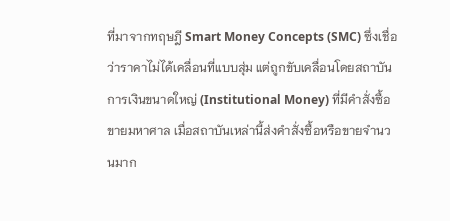ที่มาจากทฤษฎี Smart Money Concepts (SMC) ซึ่งเชื่อว่าราคาไม่ได้เคลื่อนที่แบบสุ่ม แต่ถูกขับเคลื่อนโดยสถาบันการเงินขนาดใหญ่ (Institutional Money) ที่มีคำสั่งซื้อขายมหาศาล เมื่อสถาบันเหล่านี้ส่งคำสั่งซื้อหรือขายจำนวนมาก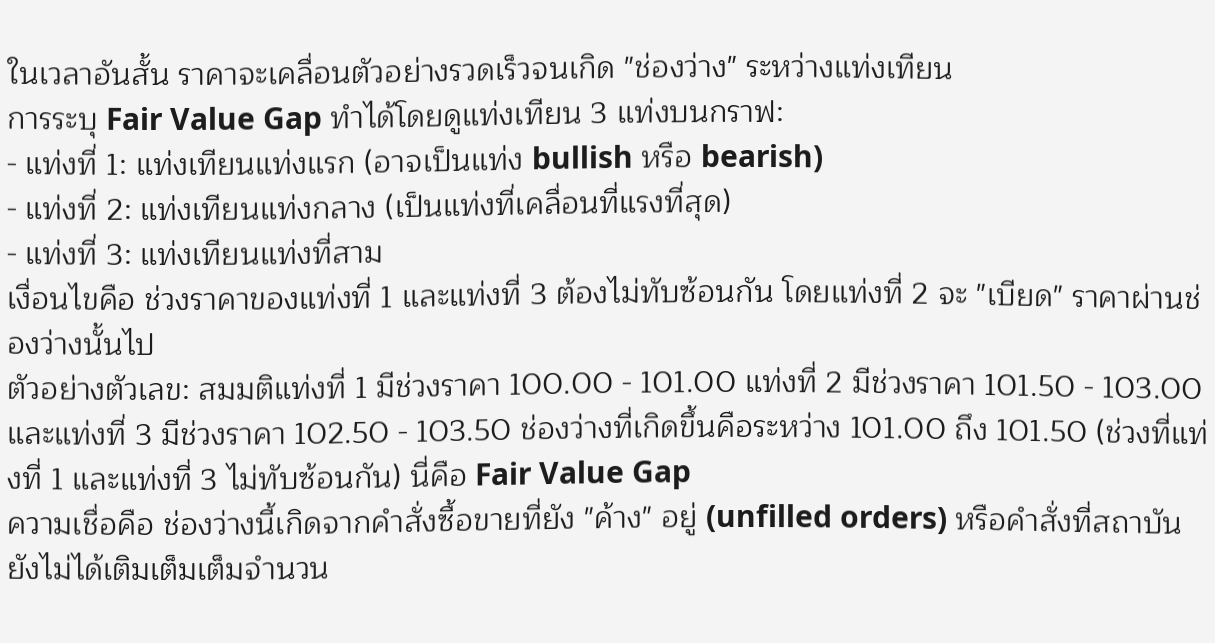ในเวลาอันสั้น ราคาจะเคลื่อนตัวอย่างรวดเร็วจนเกิด "ช่องว่าง" ระหว่างแท่งเทียน
การระบุ Fair Value Gap ทำได้โดยดูแท่งเทียน 3 แท่งบนกราฟ:
- แท่งที่ 1: แท่งเทียนแท่งแรก (อาจเป็นแท่ง bullish หรือ bearish)
- แท่งที่ 2: แท่งเทียนแท่งกลาง (เป็นแท่งที่เคลื่อนที่แรงที่สุด)
- แท่งที่ 3: แท่งเทียนแท่งที่สาม
เงื่อนไขคือ ช่วงราคาของแท่งที่ 1 และแท่งที่ 3 ต้องไม่ทับซ้อนกัน โดยแท่งที่ 2 จะ "เบียด" ราคาผ่านช่องว่างนั้นไป
ตัวอย่างตัวเลข: สมมติแท่งที่ 1 มีช่วงราคา 100.00 - 101.00 แท่งที่ 2 มีช่วงราคา 101.50 - 103.00 และแท่งที่ 3 มีช่วงราคา 102.50 - 103.50 ช่องว่างที่เกิดขึ้นคือระหว่าง 101.00 ถึง 101.50 (ช่วงที่แท่งที่ 1 และแท่งที่ 3 ไม่ทับซ้อนกัน) นี่คือ Fair Value Gap
ความเชื่อคือ ช่องว่างนี้เกิดจากคำสั่งซื้อขายที่ยัง "ค้าง" อยู่ (unfilled orders) หรือคำสั่งที่สถาบันยังไม่ได้เติมเต็มเต็มจำนวน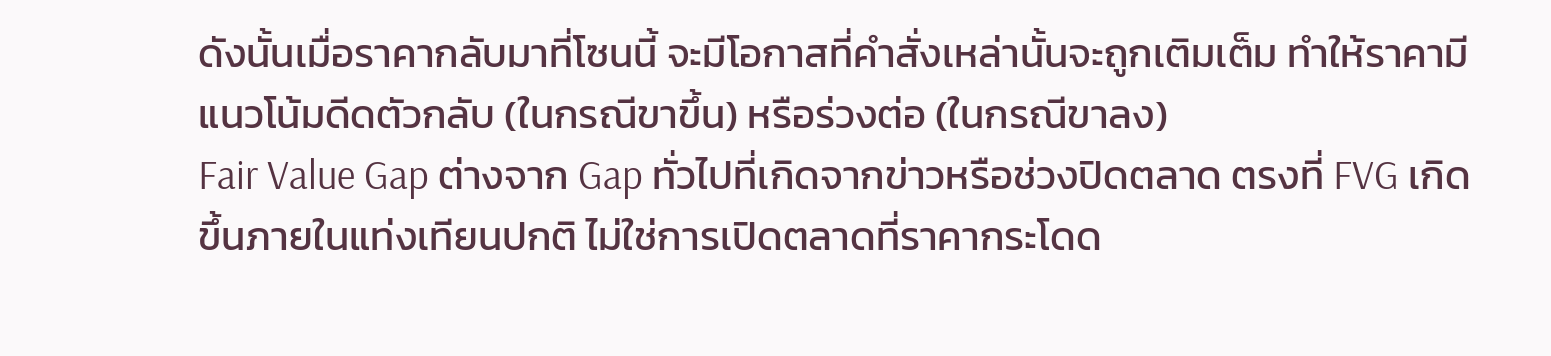ดังนั้นเมื่อราคากลับมาที่โซนนี้ จะมีโอกาสที่คำสั่งเหล่านั้นจะถูกเติมเต็ม ทำให้ราคามีแนวโน้มดีดตัวกลับ (ในกรณีขาขึ้น) หรือร่วงต่อ (ในกรณีขาลง)
Fair Value Gap ต่างจาก Gap ทั่วไปที่เกิดจากข่าวหรือช่วงปิดตลาด ตรงที่ FVG เกิดขึ้นภายในแท่งเทียนปกติ ไม่ใช่การเปิดตลาดที่ราคากระโดด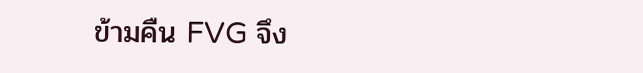ข้ามคืน FVG จึง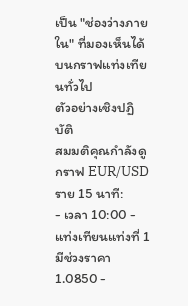เป็น "ช่องว่างภายใน" ที่มองเห็นได้บนกราฟแท่งเทียนทั่วไป
ตัวอย่างเชิงปฏิบัติ
สมมติคุณกำลังดูกราฟ EUR/USD ราย 15 นาที:
- เวลา 10:00 - แท่งเทียนแท่งที่ 1 มีช่วงราคา 1.0850 -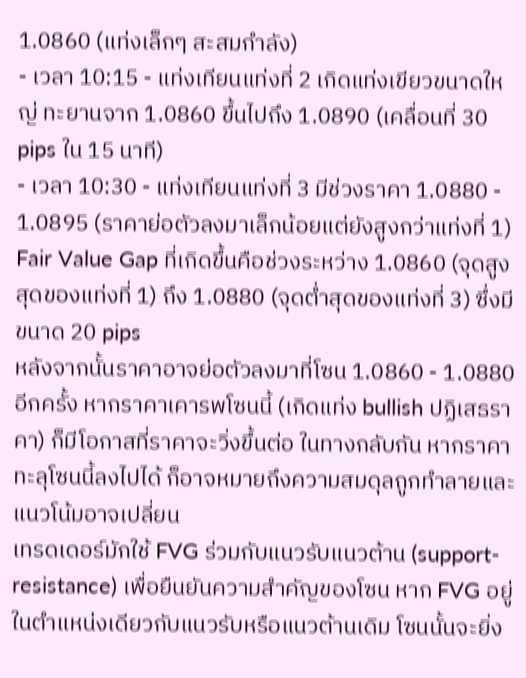1.0860 (แท่งเล็กๆ สะสมกำลัง)
- เวลา 10:15 - แท่งเทียนแท่งที่ 2 เกิดแท่งเขียวขนาดใหญ่ ทะยานจาก 1.0860 ขึ้นไปถึง 1.0890 (เคลื่อนที่ 30 pips ใน 15 นาที)
- เวลา 10:30 - แท่งเทียนแท่งที่ 3 มีช่วงราคา 1.0880 - 1.0895 (ราคาย่อตัวลงมาเล็กน้อยแต่ยังสูงกว่าแท่งที่ 1)
Fair Value Gap ที่เกิดขึ้นคือช่วงระหว่าง 1.0860 (จุดสูงสุดของแท่งที่ 1) ถึง 1.0880 (จุดต่ำสุดของแท่งที่ 3) ซึ่งมีขนาด 20 pips
หลังจากนั้นราคาอาจย่อตัวลงมาที่โซน 1.0860 - 1.0880 อีกครั้ง หากราคาเคารพโซนนี้ (เกิดแท่ง bullish ปฏิเสธราคา) ก็มีโอกาสที่ราคาจะวิ่งขึ้นต่อ ในทางกลับกัน หากราคาทะลุโซนนี้ลงไปได้ ก็อาจหมายถึงความสมดุลถูกทำลายและแนวโน้มอาจเปลี่ยน
เทรดเดอร์มักใช้ FVG ร่วมกับแนวรับแนวต้าน (support-resistance) เพื่อยืนยันความสำคัญของโซน หาก FVG อยู่ในตำแหน่งเดียวกับแนวรับหรือแนวต้านเดิม โซนนั้นจะยิ่ง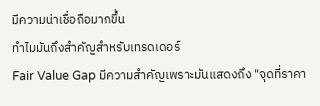มีความน่าเชื่อถือมากขึ้น
ทำไมมันถึงสำคัญสำหรับเทรดเดอร์
Fair Value Gap มีความสำคัญเพราะมันแสดงถึง "จุดที่ราคา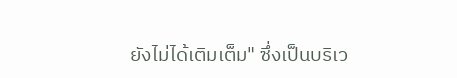ยังไม่ได้เติมเต็ม" ซึ่งเป็นบริเว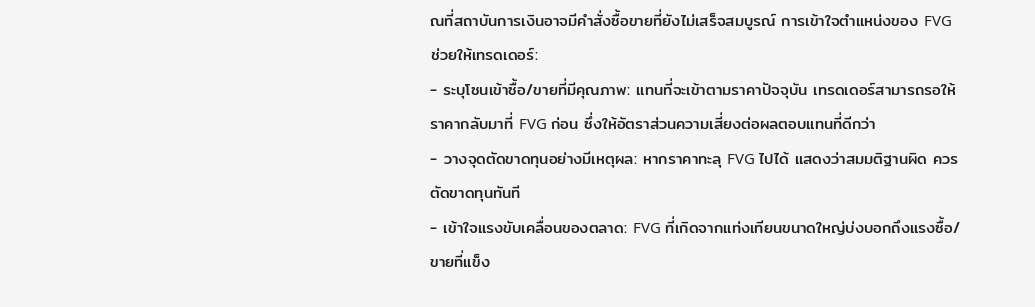ณที่สถาบันการเงินอาจมีคำสั่งซื้อขายที่ยังไม่เสร็จสมบูรณ์ การเข้าใจตำแหน่งของ FVG ช่วยให้เทรดเดอร์:
- ระบุโซนเข้าซื้อ/ขายที่มีคุณภาพ: แทนที่จะเข้าตามราคาปัจจุบัน เทรดเดอร์สามารถรอให้ราคากลับมาที่ FVG ก่อน ซึ่งให้อัตราส่วนความเสี่ยงต่อผลตอบแทนที่ดีกว่า
- วางจุดตัดขาดทุนอย่างมีเหตุผล: หากราคาทะลุ FVG ไปได้ แสดงว่าสมมติฐานผิด ควรตัดขาดทุนทันที
- เข้าใจแรงขับเคลื่อนของตลาด: FVG ที่เกิดจากแท่งเทียนขนาดใหญ่บ่งบอกถึงแรงซื้อ/ขายที่แข็ง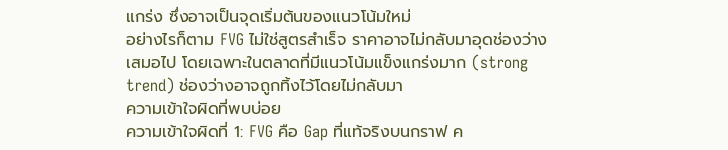แกร่ง ซึ่งอาจเป็นจุดเริ่มต้นของแนวโน้มใหม่
อย่างไรก็ตาม FVG ไม่ใช่สูตรสำเร็จ ราคาอาจไม่กลับมาอุดช่องว่างเสมอไป โดยเฉพาะในตลาดที่มีแนวโน้มแข็งแกร่งมาก (strong trend) ช่องว่างอาจถูกทิ้งไว้โดยไม่กลับมา
ความเข้าใจผิดที่พบบ่อย
ความเข้าใจผิดที่ 1: FVG คือ Gap ที่แท้จริงบนกราฟ ค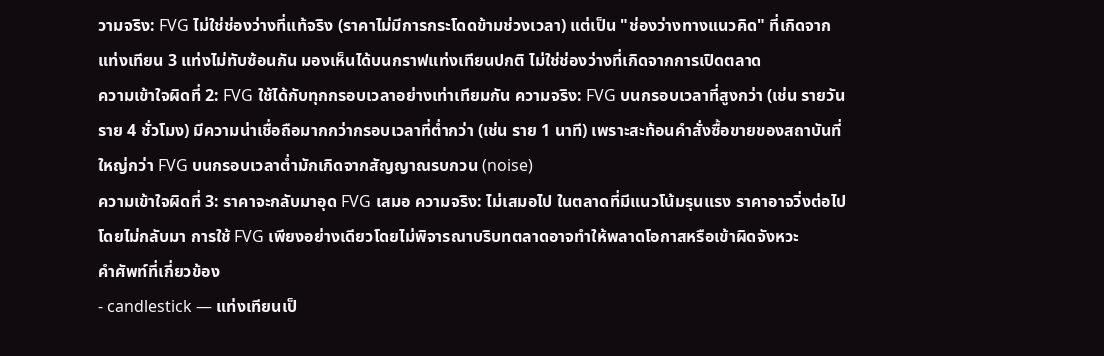วามจริง: FVG ไม่ใช่ช่องว่างที่แท้จริง (ราคาไม่มีการกระโดดข้ามช่วงเวลา) แต่เป็น "ช่องว่างทางแนวคิด" ที่เกิดจากแท่งเทียน 3 แท่งไม่ทับซ้อนกัน มองเห็นได้บนกราฟแท่งเทียนปกติ ไม่ใช่ช่องว่างที่เกิดจากการเปิดตลาด
ความเข้าใจผิดที่ 2: FVG ใช้ได้กับทุกกรอบเวลาอย่างเท่าเทียมกัน ความจริง: FVG บนกรอบเวลาที่สูงกว่า (เช่น รายวัน ราย 4 ชั่วโมง) มีความน่าเชื่อถือมากกว่ากรอบเวลาที่ต่ำกว่า (เช่น ราย 1 นาที) เพราะสะท้อนคำสั่งซื้อขายของสถาบันที่ใหญ่กว่า FVG บนกรอบเวลาต่ำมักเกิดจากสัญญาณรบกวน (noise)
ความเข้าใจผิดที่ 3: ราคาจะกลับมาอุด FVG เสมอ ความจริง: ไม่เสมอไป ในตลาดที่มีแนวโน้มรุนแรง ราคาอาจวิ่งต่อไปโดยไม่กลับมา การใช้ FVG เพียงอย่างเดียวโดยไม่พิจารณาบริบทตลาดอาจทำให้พลาดโอกาสหรือเข้าผิดจังหวะ
คำศัพท์ที่เกี่ยวข้อง
- candlestick — แท่งเทียนเป็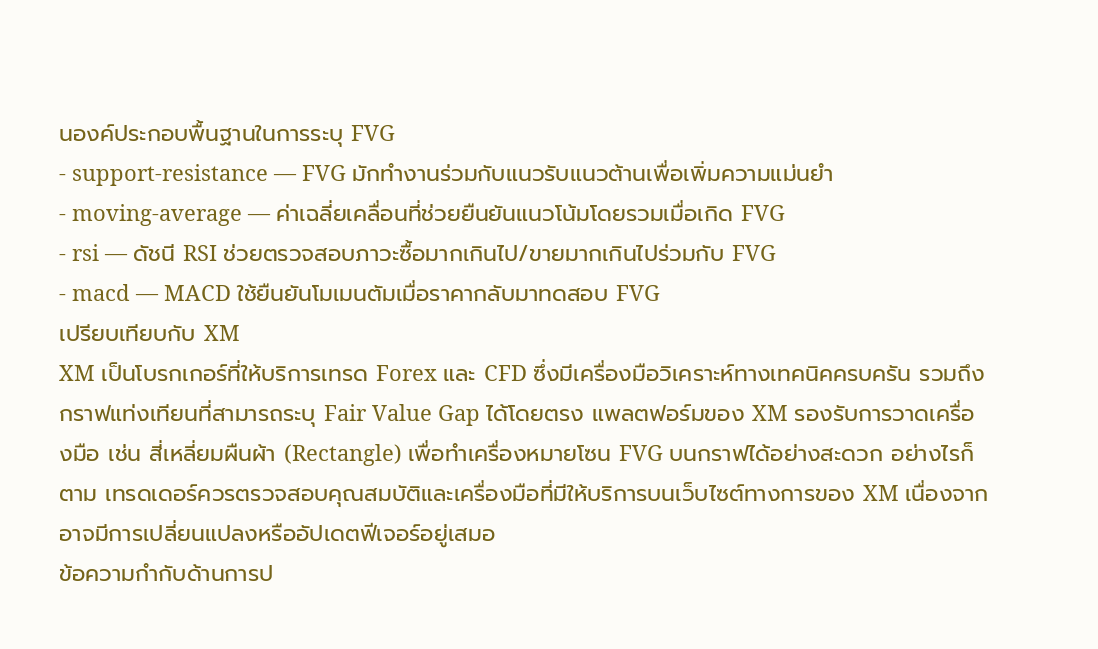นองค์ประกอบพื้นฐานในการระบุ FVG
- support-resistance — FVG มักทำงานร่วมกับแนวรับแนวต้านเพื่อเพิ่มความแม่นยำ
- moving-average — ค่าเฉลี่ยเคลื่อนที่ช่วยยืนยันแนวโน้มโดยรวมเมื่อเกิด FVG
- rsi — ดัชนี RSI ช่วยตรวจสอบภาวะซื้อมากเกินไป/ขายมากเกินไปร่วมกับ FVG
- macd — MACD ใช้ยืนยันโมเมนตัมเมื่อราคากลับมาทดสอบ FVG
เปรียบเทียบกับ XM
XM เป็นโบรกเกอร์ที่ให้บริการเทรด Forex และ CFD ซึ่งมีเครื่องมือวิเคราะห์ทางเทคนิคครบครัน รวมถึงกราฟแท่งเทียนที่สามารถระบุ Fair Value Gap ได้โดยตรง แพลตฟอร์มของ XM รองรับการวาดเครื่องมือ เช่น สี่เหลี่ยมผืนผ้า (Rectangle) เพื่อทำเครื่องหมายโซน FVG บนกราฟได้อย่างสะดวก อย่างไรก็ตาม เทรดเดอร์ควรตรวจสอบคุณสมบัติและเครื่องมือที่มีให้บริการบนเว็บไซต์ทางการของ XM เนื่องจากอาจมีการเปลี่ยนแปลงหรืออัปเดตฟีเจอร์อยู่เสมอ
ข้อความกำกับด้านการป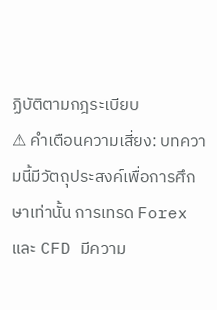ฏิบัติตามกฎระเบียบ
⚠ คำเตือนความเสี่ยง: บทความนี้มีวัตถุประสงค์เพื่อการศึกษาเท่านั้น การเทรด Forex และ CFD มีความ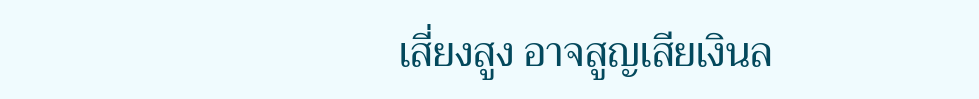เสี่ยงสูง อาจสูญเสียเงินล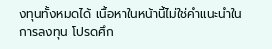งทุนทั้งหมดได้ เนื้อหาในหน้านี้ไม่ใช่คำแนะนำในการลงทุน โปรดศึก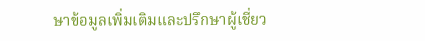ษาข้อมูลเพิ่มเติมและปรึกษาผู้เชี่ยว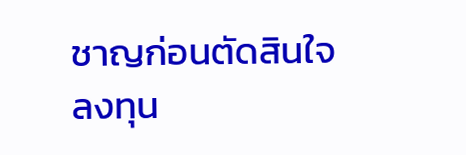ชาญก่อนตัดสินใจลงทุน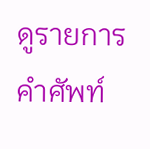ดูรายการคำศัพท์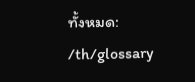ทั้งหมด: /th/glossary